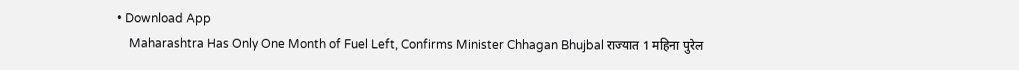• Download App
    Maharashtra Has Only One Month of Fuel Left, Confirms Minister Chhagan Bhujbal राज्यात 1 महिना पुरेल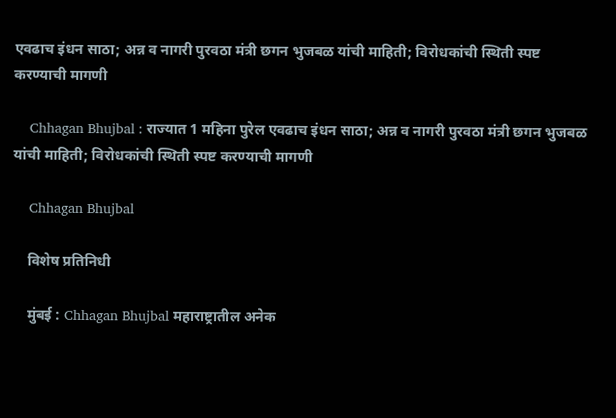एवढाच इंधन साठा; अन्न व नागरी पुरवठा मंत्री छगन भुजबळ यांची माहिती; विरोधकांची स्थिती स्पष्ट करण्याची मागणी

    Chhagan Bhujbal : राज्यात 1 महिना पुरेल एवढाच इंधन साठा; अन्न व नागरी पुरवठा मंत्री छगन भुजबळ यांची माहिती; विरोधकांची स्थिती स्पष्ट करण्याची मागणी

    Chhagan Bhujbal

    विशेष प्रतिनिधी

    मुंबई : Chhagan Bhujbal महाराष्ट्रातील अनेक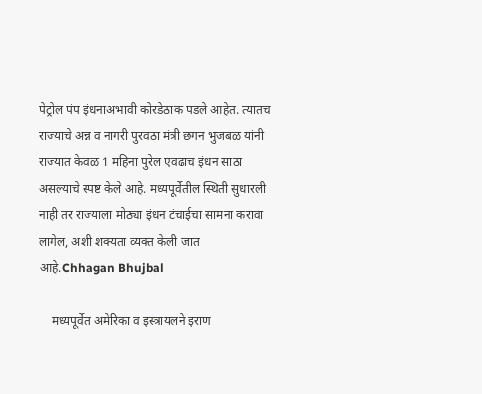पेट्रोल पंप इंधनाअभावी कोरडेठाक पडले आहेत. त्यातच राज्याचे अन्न व नागरी पुरवठा मंत्री छगन भुजबळ यांनी राज्यात केवळ 1 महिना पुरेल एवढाच इंधन साठा असल्याचे स्पष्ट केले आहे. मध्यपूर्वेतील स्थिती सुधारली नाही तर राज्याला मोठ्या इंधन टंचाईचा सामना करावा लागेल, अशी शक्यता व्यक्त केली जात आहे.Chhagan Bhujbal

    मध्यपूर्वेत अमेरिका व इस्त्रायलने इराण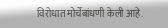विरोधात मोर्चेबांधणी केली आहे.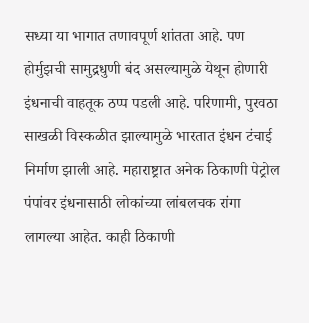सध्या या भागात तणावपूर्ण शांतता आहे. पण होर्मुझची सामुद्रधुणी बंद असल्यामुळे येथून होणारी इंधनाची वाहतूक ठप्प पडली आहे. परिणामी, पुरवठा साखळी विस्कळीत झाल्यामुळे भारतात इंधन टंचाई निर्माण झाली आहे. महाराष्ट्रात अनेक ठिकाणी पेट्रोल पंपांवर इंधनासाठी लोकांच्या लांबलचक रांगा लागल्या आहेत. काही ठिकाणी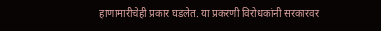हाणामारीचेही प्रकार घडलेत. या प्रकरणी विरोधकांनी सरकारवर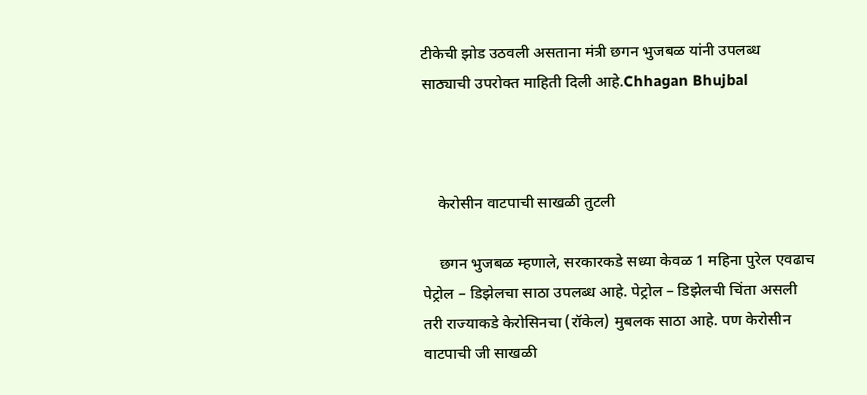टीकेची झोड उठवली असताना मंत्री छगन भुजबळ यांनी उपलब्ध साठ्याची उपरोक्त माहिती दिली आहे.Chhagan Bhujbal



    केरोसीन वाटपाची साखळी तुटली

    छगन भुजबळ म्हणाले, सरकारकडे सध्या केवळ 1 महिना पुरेल एवढाच पेट्रोल – डिझेलचा साठा उपलब्ध आहे. पेट्रोल – डिझेलची चिंता असली तरी राज्याकडे केरोसिनचा (रॉकेल) मुबलक साठा आहे. पण केरोसीन वाटपाची जी साखळी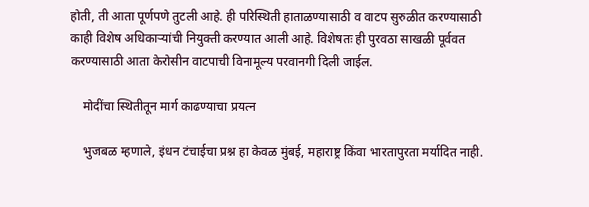होती, ती आता पूर्णपणे तुटली आहे. ही परिस्थिती हाताळण्यासाठी व वाटप सुरुळीत करण्यासाठी काही विशेष अधिकाऱ्यांची नियुक्ती करण्यात आली आहे. विशेषतः ही पुरवठा साखळी पूर्ववत करण्यासाठी आता केरोसीन वाटपाची विनामूल्य परवानगी दिली जाईल.

    मोदींचा स्थितीतून मार्ग काढण्याचा प्रयत्न

    भुजबळ म्हणाले, इंधन टंचाईचा प्रश्न हा केवळ मुंबई, महाराष्ट्र किंवा भारतापुरता मर्यादित नाही.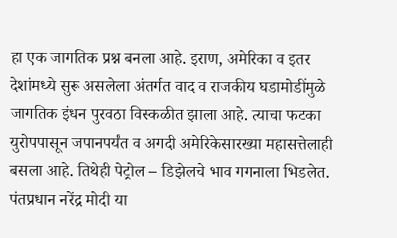हा एक जागतिक प्रश्न बनला आहे. इराण, अमेरिका व इतर देशांमध्ये सुरू असलेला अंतर्गत वाद व राजकीय घडामोडींमुळे जागतिक इंधन पुरवठा विस्कळीत झाला आहे. त्याचा फटका युरोपपासून जपानपर्यंत व अगदी अमेरिकेसारख्या महासत्तेलाही बसला आहे. तिथेही पेट्रोल – डिझेलचे भाव गगनाला भिडलेत. पंतप्रधान नरेंद्र मोदी या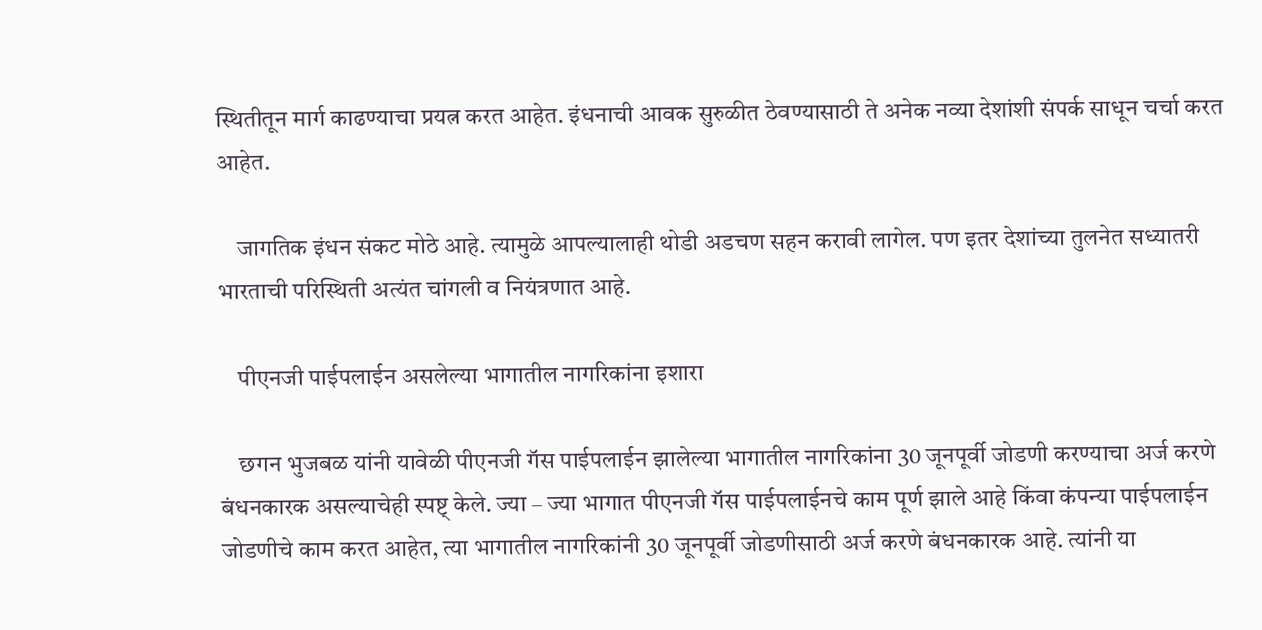स्थितीतून मार्ग काढण्याचा प्रयत्न करत आहेत. इंधनाची आवक सुरुळीत ठेवण्यासाठी ते अनेक नव्या देशांशी संपर्क साधून चर्चा करत आहेत.

    जागतिक इंधन संकट मोठे आहे. त्यामुळे आपल्यालाही थोडी अडचण सहन करावी लागेल. पण इतर देशांच्या तुलनेत सध्यातरी भारताची परिस्थिती अत्यंत चांगली व नियंत्रणात आहे.

    पीएनजी पाईपलाईन असलेल्या भागातील नागरिकांना इशारा

    छगन भुजबळ यांनी यावेळी पीएनजी गॅस पाईपलाईन झालेल्या भागातील नागरिकांना 30 जूनपूर्वी जोडणी करण्याचा अर्ज करणे बंधनकारक असल्याचेही स्पष्ट् केले. ज्या – ज्या भागात पीएनजी गॅस पाईपलाईनचे काम पूर्ण झाले आहे किंवा कंपन्या पाईपलाईन जोडणीचे काम करत आहेत, त्या भागातील नागरिकांनी 30 जूनपूर्वी जोडणीसाठी अर्ज करणे बंधनकारक आहे. त्यांनी या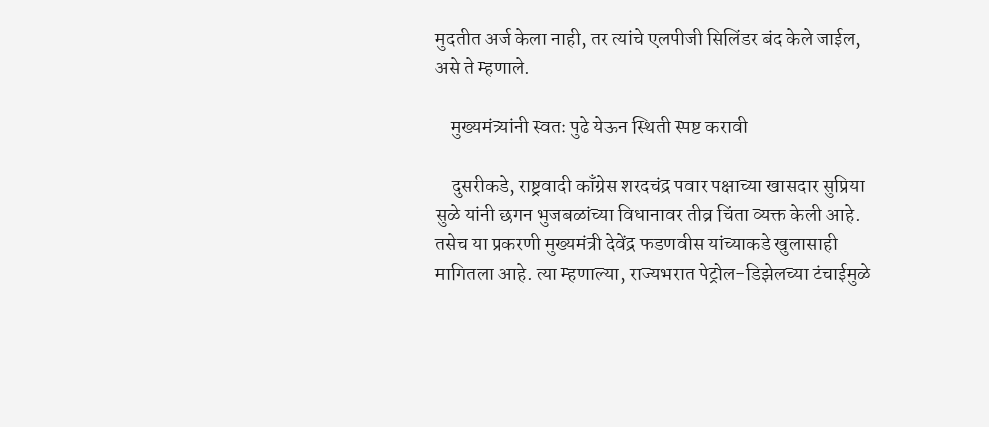मुदतीत अर्ज केला नाही, तर त्यांचे एलपीजी सिलिंडर बंद केले जाईल, असे ते म्हणाले.

    मुख्यमंत्र्यांनी स्वतः पुढे येऊन स्थिती स्पष्ट करावी

    दुसरीकडे, राष्ट्रवादी काँग्रेस शरदचंद्र पवार पक्षाच्या खासदार सुप्रिया सुळे यांनी छगन भुजबळांच्या विधानावर तीव्र चिंता व्यक्त केली आहे. तसेच या प्रकरणी मुख्यमंत्री देवेंद्र फडणवीस यांच्याकडे खुलासाही मागितला आहे. त्या म्हणाल्या, राज्यभरात पेट्रोल-डिझेलच्या टंचाईमुळे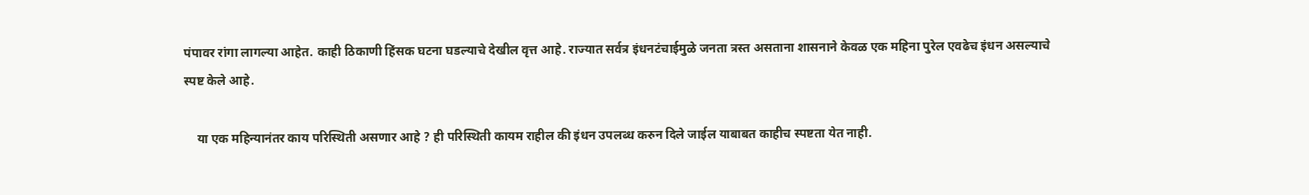पंपावर रांगा लागल्या आहेत. काही ठिकाणी हिंसक घटना घडल्याचे देखील वृत्त आहे. राज्यात सर्वत्र इंधनटंचाईमुळे जनता त्रस्त असताना शासनाने केवळ एक महिना पुरेल एवढेच इंधन असल्याचे स्पष्ट केले आहे.

    या एक महिन्यानंतर काय परिस्थिती असणार आहे ? ही परिस्थिती कायम राहील की इंधन उपलब्ध करुन दिले जाईल याबाबत काहीच स्पष्टता येत नाही.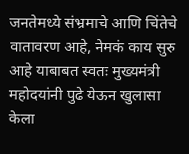जनतेमध्ये संभ्रमाचे आणि चिंतेचे वातावरण आहे, नेमकं काय सुरु आहे याबाबत स्वतः मुख्यमंत्री महोदयांनी पुढे येऊन खुलासा केला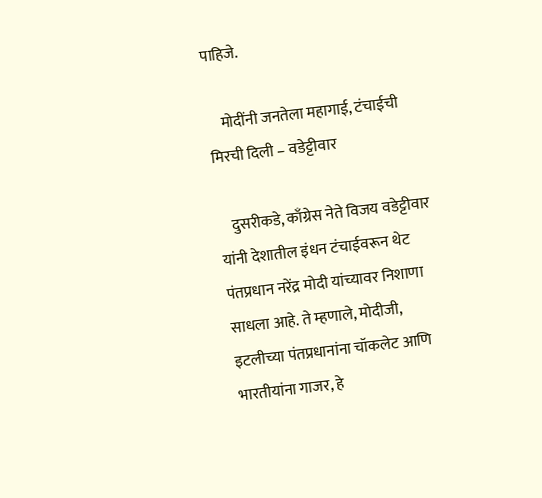पाहिजे.

    मोदींनी जनतेला महागाई, टंचाईची मिरची दिली – वडेट्टीवार

    दुसरीकडे, काँग्रेस नेते विजय वडेट्टीवार यांनी देशातील इंधन टंचाईवरून थेट पंतप्रधान नरेंद्र मोदी यांच्यावर निशाणा साधला आहे. ते म्हणाले, मोदीजी, इटलीच्या पंतप्रधानांना चॉकलेट आणि भारतीयांना गाजर, हे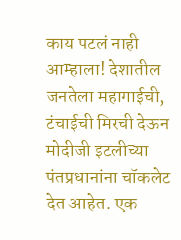काय पटलं नाही आम्हाला! देशातील जनतेला महागाईची, टंचाईची मिरची देऊन मोदीजी इटलीच्या पंतप्रधानांना चॉकलेट देत आहेत. एक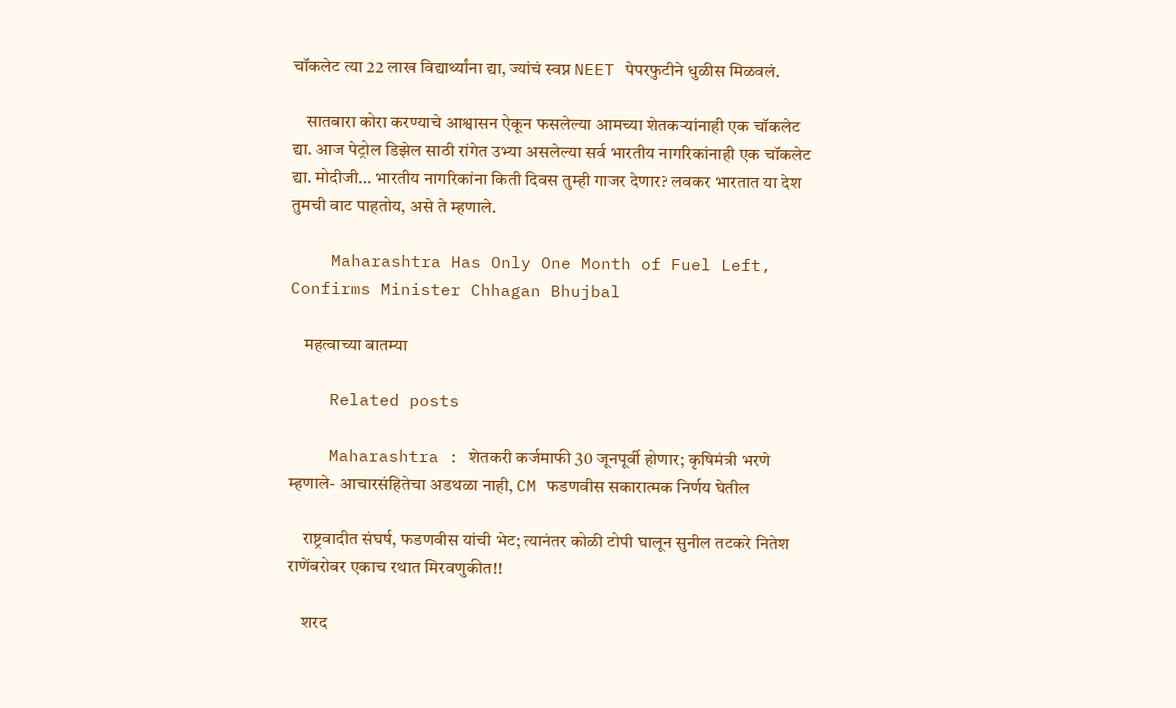चॉकलेट त्या 22 लाख विद्यार्थ्यांना द्या, ज्यांचं स्वप्न NEET पेपरफुटीने धुळीस मिळवलं.

    सातबारा कोरा करण्याचे आश्वासन ऐकून फसलेल्या आमच्या शेतकऱ्यांनाही एक चॉकलेट द्या. आज पेट्रोल डिझेल साठी रांगेत उभ्या असलेल्या सर्व भारतीय नागरिकांनाही एक चॉकलेट द्या. मोदीजी… भारतीय नागरिकांना किती दिवस तुम्ही गाजर देणार? लवकर भारतात या देश तुमची वाट पाहतोय, असे ते म्हणाले.

    Maharashtra Has Only One Month of Fuel Left, Confirms Minister Chhagan Bhujbal

    महत्वाच्या बातम्या

    Related posts

    Maharashtra : शेतकरी कर्जमाफी 30 जूनपूर्वी होणार; कृषिमंत्री भरणे म्हणाले- आचारसंहितेचा अडथळा नाही, CM फडणवीस सकारात्मक निर्णय घेतील

    राष्ट्रवादीत संघर्ष, फडणवीस यांची भेट; त्यानंतर कोळी टोपी घालून सुनील तटकरे नितेश राणेंबरोबर एकाच रथात मिरवणुकीत!!

    शरद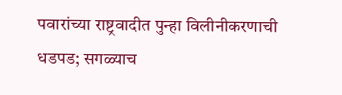पवारांच्या राष्ट्रवादीत पुन्हा विलीनीकरणाची धडपड; सगळ्याच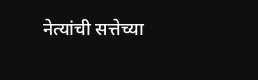नेत्यांची सत्तेच्या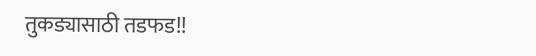तुकड्यासाठी तडफड!!